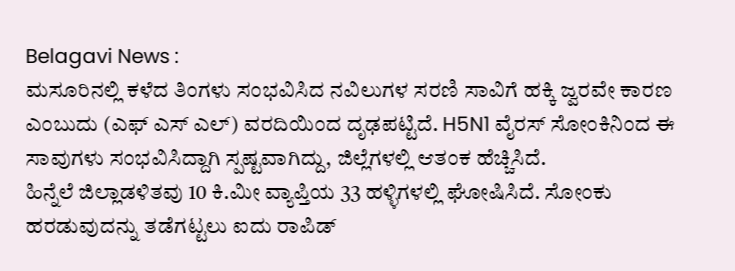Belagavi News :
ಮಸೂರಿನಲ್ಲಿ ಕಳೆದ ತಿಂಗಳು ಸಂಭವಿಸಿದ ನವಿಲುಗಳ ಸರಣಿ ಸಾವಿಗೆ ಹಕ್ಕಿ ಜ್ವರವೇ ಕಾರಣ ಎಂಬುದು (ಎಫ್ ಎಸ್ ಎಲ್) ವರದಿಯಿಂದ ದೃಢಪಟ್ಟಿದೆ. H5N1 ವೈರಸ್ ಸೋಂಕಿನಿಂದ ಈ ಸಾವುಗಳು ಸಂಭವಿಸಿದ್ದಾಗಿ ಸ್ಪಷ್ಟವಾಗಿದ್ದು, ಜಿಲ್ಲೆಗಳಲ್ಲಿ ಆತಂಕ ಹೆಚ್ಚಿಸಿದೆ.
ಹಿನ್ನೆಲೆ ಜಿಲ್ಲಾಡಳಿತವು 10 ಕಿ.ಮೀ ವ್ಯಾಪ್ತಿಯ 33 ಹಳ್ಳಿಗಳಲ್ಲಿ ಘೋಷಿಸಿದೆ. ಸೋಂಕು ಹರಡುವುದನ್ನು ತಡೆಗಟ್ಟಲು ಐದು ರಾಪಿಡ್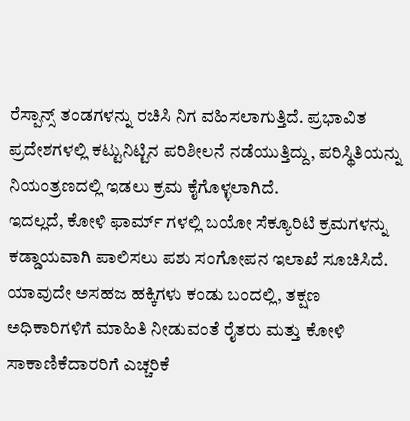ರೆಸ್ಪಾನ್ಸ್ ತಂಡಗಳನ್ನು ರಚಿಸಿ ನಿಗ ವಹಿಸಲಾಗುತ್ತಿದೆ. ಪ್ರಭಾವಿತ ಪ್ರದೇಶಗಳಲ್ಲಿ ಕಟ್ಟುನಿಟ್ಟಿನ ಪರಿಶೀಲನೆ ನಡೆಯುತ್ತಿದ್ದು, ಪರಿಸ್ಥಿತಿಯನ್ನು ನಿಯಂತ್ರಣದಲ್ಲಿ ಇಡಲು ಕ್ರಮ ಕೈಗೊಳ್ಳಲಾಗಿದೆ.
ಇದಲ್ಲದೆ, ಕೋಳಿ ಫಾರ್ಮ್ ಗಳಲ್ಲಿ ಬಯೋ ಸೆಕ್ಯೂರಿಟಿ ಕ್ರಮಗಳನ್ನು ಕಡ್ಡಾಯವಾಗಿ ಪಾಲಿಸಲು ಪಶು ಸಂಗೋಪನ ಇಲಾಖೆ ಸೂಚಿಸಿದೆ. ಯಾವುದೇ ಅಸಹಜ ಹಕ್ಕಿಗಳು ಕಂಡು ಬಂದಲ್ಲಿ, ತಕ್ಷಣ ಅಧಿಕಾರಿಗಳಿಗೆ ಮಾಹಿತಿ ನೀಡುವಂತೆ ರೈತರು ಮತ್ತು ಕೋಳಿ ಸಾಕಾಣಿಕೆದಾರರಿಗೆ ಎಚ್ಚರಿಕೆ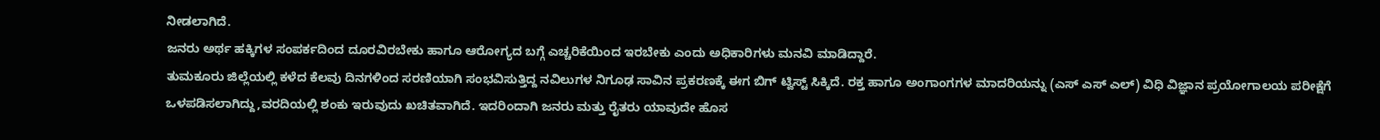ನೀಡಲಾಗಿದೆ.
ಜನರು ಅರ್ಥ ಹಕ್ಕಿಗಳ ಸಂಪರ್ಕದಿಂದ ದೂರವಿರಬೇಕು ಹಾಗೂ ಆರೋಗ್ಯದ ಬಗ್ಗೆ ಎಚ್ಚರಿಕೆಯಿಂದ ಇರಬೇಕು ಎಂದು ಅಧಿಕಾರಿಗಳು ಮನವಿ ಮಾಡಿದ್ದಾರೆ.
ತುಮಕೂರು ಜಿಲ್ಲೆಯಲ್ಲಿ ಕಳೆದ ಕೆಲವು ದಿನಗಳಿಂದ ಸರಣಿಯಾಗಿ ಸಂಭವಿಸುತ್ತಿದ್ದ ನವಿಲುಗಳ ನಿಗೂಢ ಸಾವಿನ ಪ್ರಕರಣಕ್ಕೆ ಈಗ ಬಿಗ್ ಟ್ವಿಸ್ಟ್ ಸಿಕ್ಕಿದೆ. ರಕ್ತ ಹಾಗೂ ಅಂಗಾಂಗಗಳ ಮಾದರಿಯನ್ನು (ಎಸ್ ಎಸ್ ಎಲ್) ವಿಧಿ ವಿಜ್ಞಾನ ಪ್ರಯೋಗಾಲಯ ಪರೀಕ್ಷೆಗೆ ಒಳಪಡಿಸಲಾಗಿದ್ದು,ವರದಿಯಲ್ಲಿ ಶಂಕು ಇರುವುದು ಖಚಿತವಾಗಿದೆ. ಇದರಿಂದಾಗಿ ಜನರು ಮತ್ತು ರೈತರು ಯಾವುದೇ ಹೊಸ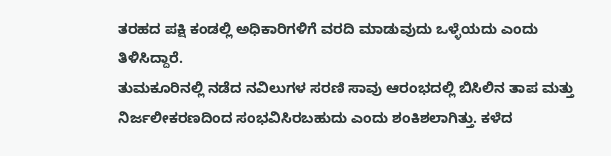ತರಹದ ಪಕ್ಷಿ ಕಂಡಲ್ಲಿ ಅಧಿಕಾರಿಗಳಿಗೆ ವರದಿ ಮಾಡುವುದು ಒಳ್ಳೆಯದು ಎಂದು ತಿಳಿಸಿದ್ದಾರೆ.
ತುಮಕೂರಿನಲ್ಲಿ ನಡೆದ ನವಿಲುಗಳ ಸರಣಿ ಸಾವು ಆರಂಭದಲ್ಲಿ ಬಿಸಿಲಿನ ತಾಪ ಮತ್ತು ನಿರ್ಜಲೀಕರಣದಿಂದ ಸಂಭವಿಸಿರಬಹುದು ಎಂದು ಶಂಕಿಶಲಾಗಿತ್ತು. ಕಳೆದ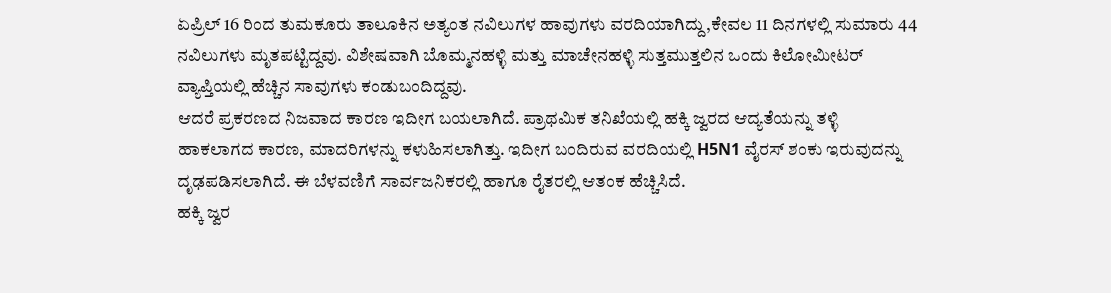ಏಪ್ರಿಲ್ 16 ರಿಂದ ತುಮಕೂರು ತಾಲೂಕಿನ ಅತ್ಯಂತ ನವಿಲುಗಳ ಹಾವುಗಳು ವರದಿಯಾಗಿದ್ದು,ಕೇವಲ 11 ದಿನಗಳಲ್ಲಿ ಸುಮಾರು 44 ನವಿಲುಗಳು ಮೃತಪಟ್ಟಿದ್ದವು. ವಿಶೇಷವಾಗಿ ಬೊಮ್ಮನಹಳ್ಳಿ ಮತ್ತು ಮಾಚೇನಹಳ್ಳಿ ಸುತ್ತಮುತ್ತಲಿನ ಒಂದು ಕಿಲೋಮೀಟರ್ ವ್ಯಾಪ್ತಿಯಲ್ಲಿ ಹೆಚ್ಚಿನ ಸಾವುಗಳು ಕಂಡುಬಂದಿದ್ದವು.
ಆದರೆ ಪ್ರಕರಣದ ನಿಜವಾದ ಕಾರಣ ಇದೀಗ ಬಯಲಾಗಿದೆ. ಪ್ರಾಥಮಿಕ ತನಿಖೆಯಲ್ಲಿ ಹಕ್ಕಿ ಜ್ವರದ ಆದ್ಯತೆಯನ್ನು ತಳ್ಳಿ ಹಾಕಲಾಗದ ಕಾರಣ, ಮಾದರಿಗಳನ್ನು ಕಳುಹಿಸಲಾಗಿತ್ತು. ಇದೀಗ ಬಂದಿರುವ ವರದಿಯಲ್ಲಿ H5N1 ವೈರಸ್ ಶಂಕು ಇರುವುದನ್ನು ದೃಢಪಡಿಸಲಾಗಿದೆ. ಈ ಬೆಳವಣಿಗೆ ಸಾರ್ವಜನಿಕರಲ್ಲಿ ಹಾಗೂ ರೈತರಲ್ಲಿ ಆತಂಕ ಹೆಚ್ಚಿಸಿದೆ.
ಹಕ್ಕಿ ಜ್ವರ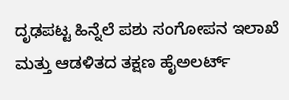ದೃಢಪಟ್ಟ ಹಿನ್ನೆಲೆ ಪಶು ಸಂಗೋಪನ ಇಲಾಖೆ ಮತ್ತು ಆಡಳಿತದ ತಕ್ಷಣ ಹೈಅಲರ್ಟ್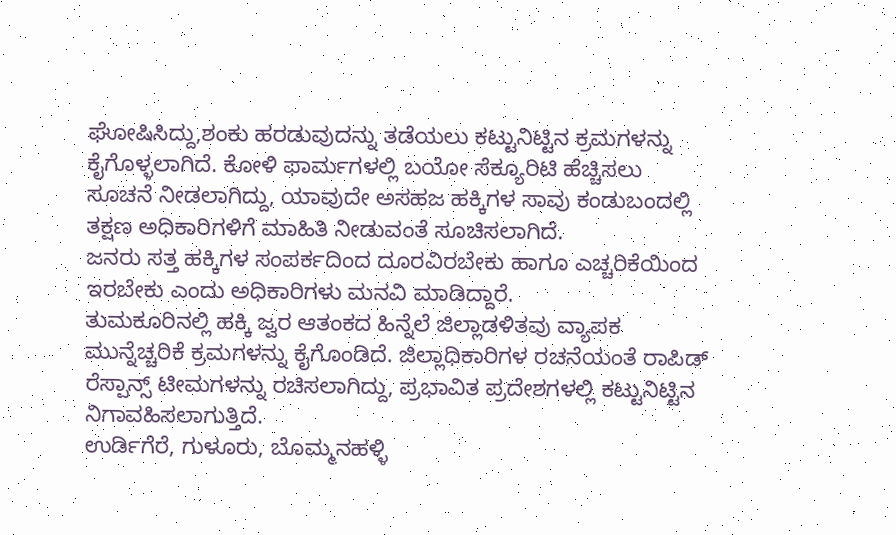ಘೋಷಿಸಿದ್ದು,ಶಂಕು ಹರಡುವುದನ್ನು ತಡೆಯಲು ಕಟ್ಟುನಿಟ್ಟಿನ ಕ್ರಮಗಳನ್ನು ಕೈಗೊಳ್ಳಲಾಗಿದೆ. ಕೋಳಿ ಫಾರ್ಮಗಳಲ್ಲಿ ಬಯೋ ಸೆಕ್ಯೂರಿಟಿ ಹೆಚ್ಚಿಸಲು ಸೂಚನೆ ನೀಡಲಾಗಿದ್ದು, ಯಾವುದೇ ಅಸಹಜ ಹಕ್ಕಿಗಳ ಸಾವು ಕಂಡುಬಂದಲ್ಲಿ ತಕ್ಷಣ ಅಧಿಕಾರಿಗಳಿಗೆ ಮಾಹಿತಿ ನೀಡುವಂತೆ ಸೂಚಿಸಲಾಗಿದೆ.
ಜನರು ಸತ್ತ ಹಕ್ಕಿಗಳ ಸಂಪರ್ಕದಿಂದ ದೂರವಿರಬೇಕು ಹಾಗೂ ಎಚ್ಚರಿಕೆಯಿಂದ ಇರಬೇಕು ಎಂದು ಅಧಿಕಾರಿಗಳು ಮನವಿ ಮಾಡಿದ್ದಾರೆ.
ತುಮಕೂರಿನಲ್ಲಿ ಹಕ್ಕಿ ಜ್ವರ ಆತಂಕದ ಹಿನ್ನೆಲೆ ಜಿಲ್ಲಾಡಳಿತವು ವ್ಯಾಪಕ ಮುನ್ನೆಚ್ಚರಿಕೆ ಕ್ರಮಗಳನ್ನು ಕೈಗೊಂಡಿದೆ. ಜಿಲ್ಲಾಧಿಕಾರಿಗಳ ರಚನೆಯಂತೆ ರಾಪಿಡ್ ರೆಸ್ಪಾನ್ಸ್ ಟೀಮಗಳನ್ನು ರಚಿಸಲಾಗಿದ್ದು, ಪ್ರಭಾವಿತ ಪ್ರದೇಶಗಳಲ್ಲಿ ಕಟ್ಟುನಿಟ್ಟಿನ ನಿಗಾವಹಿಸಲಾಗುತ್ತಿದೆ.
ಉರ್ಡಿಗೆರೆ, ಗುಳೂರು, ಬೊಮ್ಮನಹಳ್ಳಿ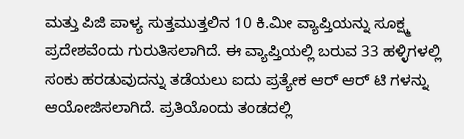ಮತ್ತು ಪಿಜಿ ಪಾಳ್ಯ ಸುತ್ತಮುತ್ತಲಿನ 10 ಕಿ.ಮೀ ವ್ಯಾಪ್ತಿಯನ್ನು ಸೂಕ್ಷ್ಮ ಪ್ರದೇಶವೆಂದು ಗುರುತಿಸಲಾಗಿದೆ. ಈ ವ್ಯಾಪ್ತಿಯಲ್ಲಿ ಬರುವ 33 ಹಳ್ಳಿಗಳಲ್ಲಿ ಸಂಕು ಹರಡುವುದನ್ನು ತಡೆಯಲು ಐದು ಪ್ರತ್ಯೇಕ ಆರ್ ಆರ್ ಟಿ ಗಳನ್ನು ಆಯೋಜಿಸಲಾಗಿದೆ. ಪ್ರತಿಯೊಂದು ತಂಡದಲ್ಲಿ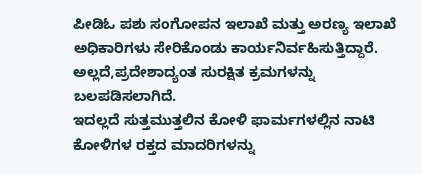ಪೀಡಿಓ ಪಶು ಸಂಗೋಪನ ಇಲಾಖೆ ಮತ್ತು ಅರಣ್ಯ ಇಲಾಖೆ ಅಧಿಕಾರಿಗಳು ಸೇರಿಕೊಂಡು ಕಾರ್ಯನಿರ್ವಹಿಸುತ್ತಿದ್ದಾರೆ. ಅಲ್ಲದೆ,ಪ್ರದೇಶಾದ್ಯಂತ ಸುರಕ್ಷಿತ ಕ್ರಮಗಳನ್ನು ಬಲಪಡಿಸಲಾಗಿದೆ.
ಇದಲ್ಲದೆ ಸುತ್ತಮುತ್ತಲಿನ ಕೋಳಿ ಫಾರ್ಮಗಳಲ್ಲಿನ ನಾಟಿ ಕೋಳಿಗಳ ರಕ್ತದ ಮಾದರಿಗಳನ್ನು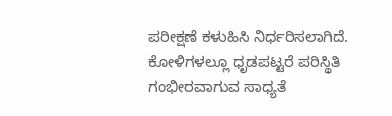ಪರೀಕ್ಷಣೆ ಕಳುಹಿಸಿ ನಿರ್ಧರಿಸಲಾಗಿದೆ. ಕೋಳಿಗಳಲ್ಲೂ ಧೃಡಪಟ್ಟರೆ ಪರಿಸ್ಥಿತಿ ಗಂಭೀರವಾಗುವ ಸಾಧ್ಯತೆ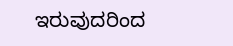ಇರುವುದರಿಂದ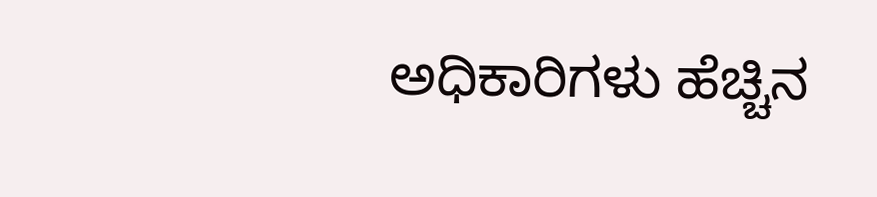ಅಧಿಕಾರಿಗಳು ಹೆಚ್ಚಿನ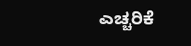ಎಚ್ಚರಿಕೆ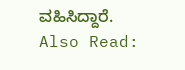ವಹಿಸಿದ್ದಾರೆ.
Also Read: